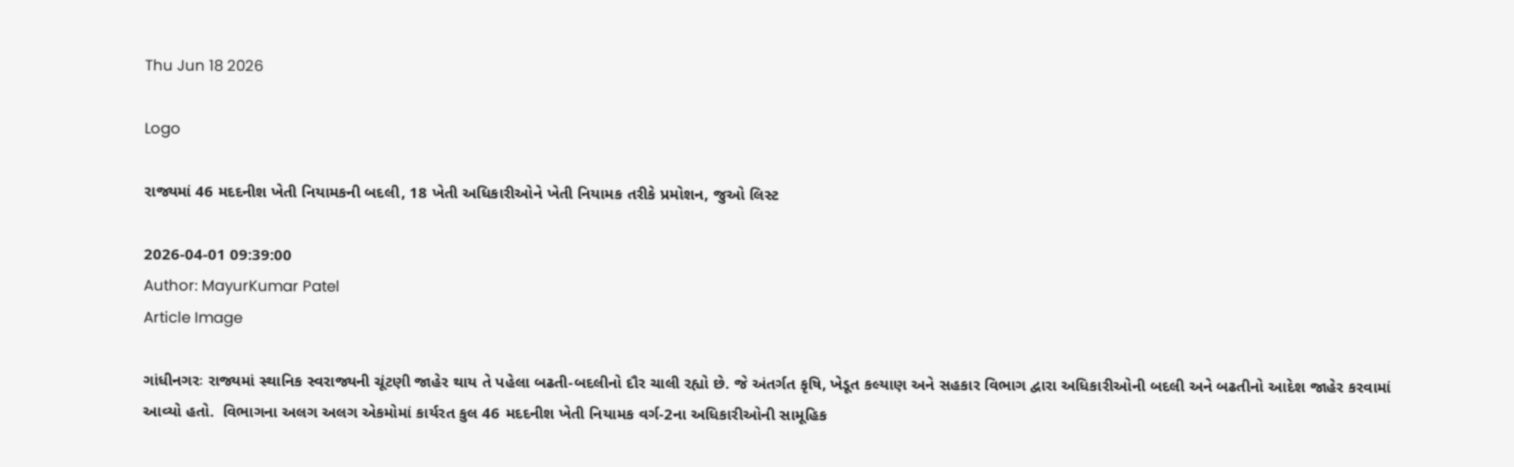Thu Jun 18 2026

Logo

રાજ્યમાં 46 મદદનીશ ખેતી નિયામકની બદલી, 18 ખેતી અધિકારીઓને ખેતી નિયામક તરીકે પ્રમોશન, જુઓ લિસ્ટ

2026-04-01 09:39:00
Author: MayurKumar Patel
Article Image

ગાંધીનગરઃ રાજ્યમાં સ્થાનિક સ્વરાજ્યની ચૂંટણી જાહેર થાય તે પહેલા બઢતી-બદલીનો દૌર ચાલી રહ્યો છે. જે અંતર્ગત કૃષિ, ખેડૂત કલ્યાણ અને સહકાર વિભાગ દ્વારા અધિકારીઓની બદલી અને બઢતીનો આદેશ જાહેર કરવામાં આવ્યો હતો.  વિભાગના અલગ અલગ એકમોમાં કાર્યરત કુલ 46 મદદનીશ ખેતી નિયામક વર્ગ-2ના અધિકારીઓની સામૂહિક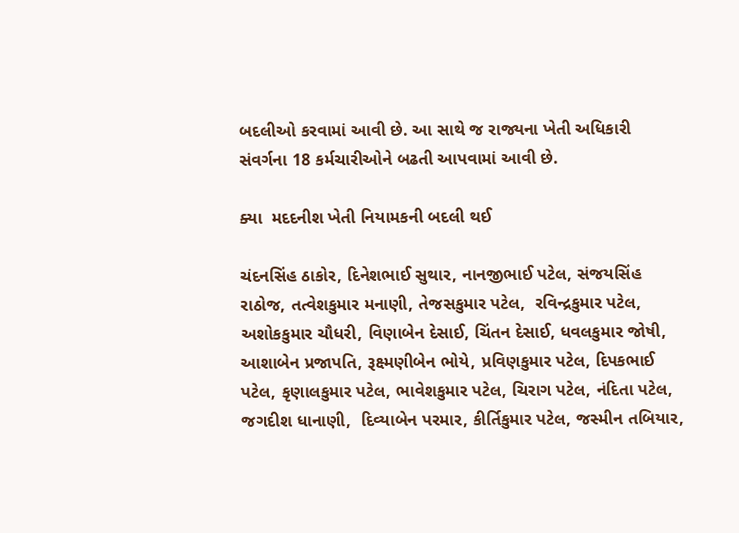બદલીઓ કરવામાં આવી છે. આ સાથે જ રાજ્યના ખેતી અધિકારી સંવર્ગના 18 કર્મચારીઓને બઢતી આપવામાં આવી છે.

ક્યા  મદદનીશ ખેતી નિયામકની બદલી થઈ

ચંદનસિંહ ઠાકોર, દિનેશભાઈ સુથાર, નાનજીભાઈ પટેલ, સંજયસિંહ રાઠોજ, તત્વેશકુમાર મનાણી, તેજસકુમાર પટેલ,  રવિન્દ્રકુમાર પટેલ,  અશોકકુમાર ચૌધરી, વિણાબેન દેસાઈ, ચિંતન દેસાઈ, ધવલકુમાર જોષી, આશાબેન પ્રજાપતિ, રૂક્ષ્મણીબેન ભોયે, પ્રવિણકુમાર પટેલ, દિપકભાઈ પટેલ, કૃણાલકુમાર પટેલ, ભાવેશકુમાર પટેલ, ચિરાગ પટેલ, નંદિતા પટેલ, જગદીશ ધાનાણી,  દિવ્યાબેન પરમાર, કીર્તિકુમાર પટેલ, જસ્મીન તબિયાર,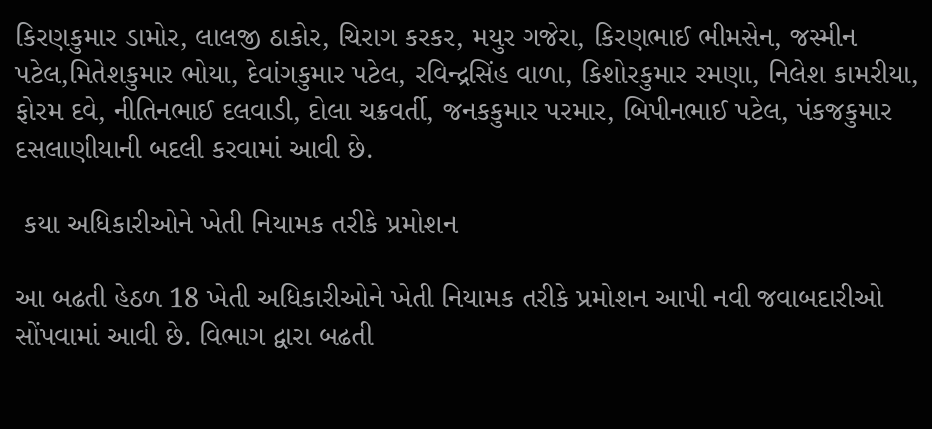કિરણકુમાર ડામોર, લાલજી ઠાકોર, ચિરાગ કરકર, મયુર ગજેરા, કિરણભાઈ ભીમસેન, જસ્મીન પટેલ,મિતેશકુમાર ભોયા, દેવાંગકુમાર પટેલ, રવિન્દ્રસિંહ વાળા, કિશોરકુમાર રમણા, નિલેશ કામરીયા, ફોરમ દવે, નીતિનભાઈ દલવાડી, દોલા ચક્રવર્તી, જનકકુમાર પરમાર, બિપીનભાઈ પટેલ, પંકજકુમાર દસલાણીયાની બદલી કરવામાં આવી છે.

 કયા અધિકારીઓને ખેતી નિયામક તરીકે પ્રમોશન

આ બઢતી હેઠળ 18 ખેતી અધિકારીઓને ખેતી નિયામક તરીકે પ્રમોશન આપી નવી જવાબદારીઓ સોંપવામાં આવી છે. વિભાગ દ્વારા બઢતી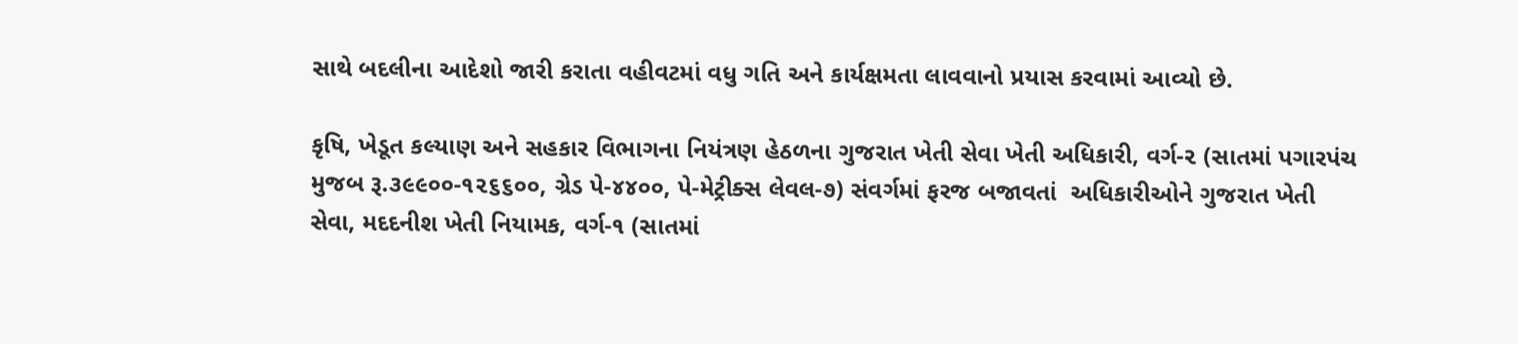સાથે બદલીના આદેશો જારી કરાતા વહીવટમાં વધુ ગતિ અને કાર્યક્ષમતા લાવવાનો પ્રયાસ કરવામાં આવ્યો છે.

કૃષિ, ખેડૂત કલ્યાણ અને સહકાર વિભાગના નિયંત્રણ હેઠળના ગુજરાત ખેતી સેવા ખેતી અધિકારી, વર્ગ-૨ (સાતમાં પગારપંચ મુજબ રૂ.૩૯૯૦૦-૧૨૬૬૦૦, ગ્રેડ પે-૪૪૦૦, પે-મેટ્રીક્સ લેવલ-૭) સંવર્ગમાં ફરજ બજાવતાં  અધિકારીઓને ગુજરાત ખેતી સેવા, મદદનીશ ખેતી નિયામક, વર્ગ-૧ (સાતમાં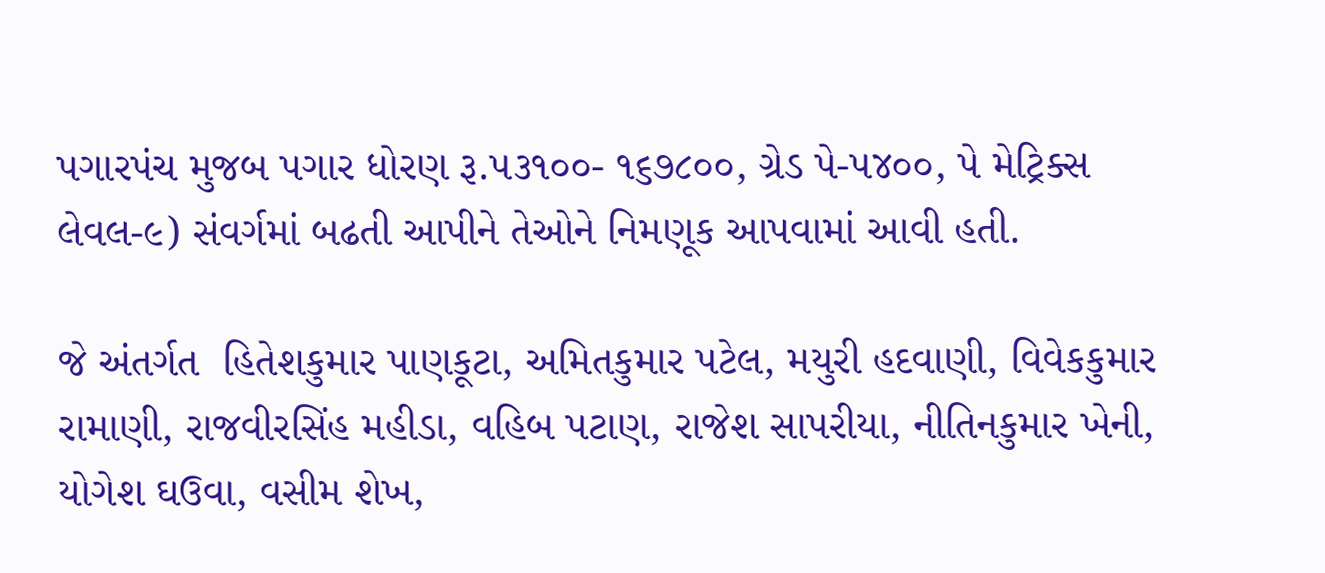પગારપંચ મુજબ પગાર ધોરણ રૂ.૫૩૧૦૦- ૧૬૭૮૦૦, ગ્રેડ પે-૫૪૦૦, પે મેટ્રિક્સ લેવલ-૯) સંવર્ગમાં બઢતી આપીને તેઓને નિમણૂક આપવામાં આવી હતી.

જે અંતર્ગત  હિતેશકુમાર પાણકૂટા, અમિતકુમાર પટેલ, મયુરી હદવાણી, વિવેકકુમાર રામાણી, રાજવીરસિંહ મહીડા, વહિબ પટાણ, રાજેશ સાપરીયા, નીતિનકુમાર ખેની, યોગેશ ઘઉવા, વસીમ શેખ,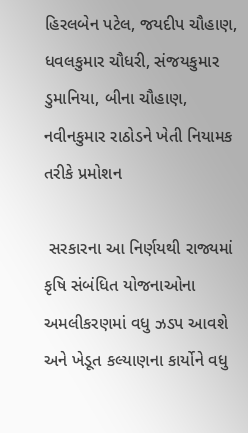હિરલબેન પટેલ, જયદીપ ચૌહાણ, ધવલકુમાર ચૌધરી, સંજયકુમાર ડુમાનિયા, બીના ચૌહાણ, નવીનકુમાર રાઠોડને ખેતી નિયામક તરીકે પ્રમોશન

 સરકારના આ નિર્ણયથી રાજ્યમાં કૃષિ સંબંધિત યોજનાઓના અમલીકરણમાં વધુ ઝડપ આવશે અને ખેડૂત કલ્યાણના કાર્યોને વધુ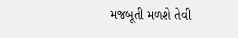મજબૂતી મળશે તેવી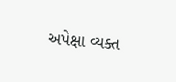અપેક્ષા વ્યક્ત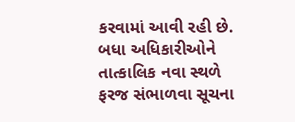કરવામાં આવી રહી છે. બધા અધિકારીઓને તાત્કાલિક નવા સ્થળે ફરજ સંભાળવા સૂચના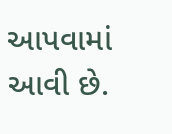આપવામાં આવી છે.